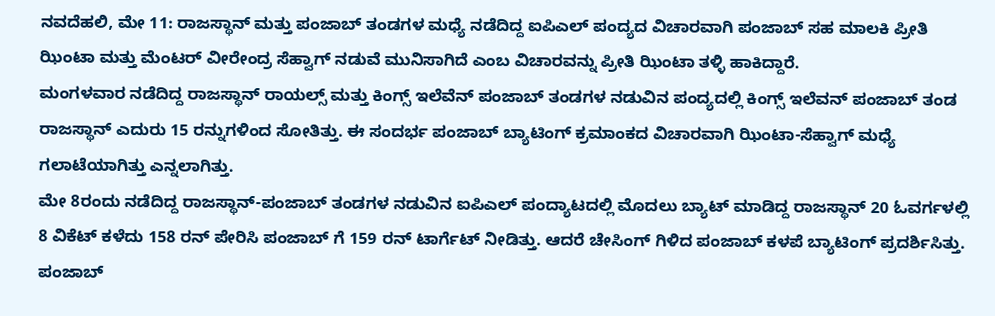ನವದೆಹಲಿ, ಮೇ 11: ರಾಜಸ್ಥಾನ್ ಮತ್ತು ಪಂಜಾಬ್ ತಂಡಗಳ ಮಧ್ಯೆ ನಡೆದಿದ್ದ ಐಪಿಎಲ್ ಪಂದ್ಯದ ವಿಚಾರವಾಗಿ ಪಂಜಾಬ್ ಸಹ ಮಾಲಕಿ ಪ್ರೀತಿ ಝಿಂಟಾ ಮತ್ತು ಮೆಂಟರ್ ವೀರೇಂದ್ರ ಸೆಹ್ವಾಗ್ ನಡುವೆ ಮುನಿಸಾಗಿದೆ ಎಂಬ ವಿಚಾರವನ್ನು ಪ್ರೀತಿ ಝಿಂಟಾ ತಳ್ಳಿ ಹಾಕಿದ್ದಾರೆ.
ಮಂಗಳವಾರ ನಡೆದಿದ್ದ ರಾಜಸ್ಥಾನ್ ರಾಯಲ್ಸ್ ಮತ್ತು ಕಿಂಗ್ಸ್ ಇಲೆವೆನ್ ಪಂಜಾಬ್ ತಂಡಗಳ ನಡುವಿನ ಪಂದ್ಯದಲ್ಲಿ ಕಿಂಗ್ಸ್ ಇಲೆವನ್ ಪಂಜಾಬ್ ತಂಡ ರಾಜಸ್ಥಾನ್ ಎದುರು 15 ರನ್ನುಗಳಿಂದ ಸೋತಿತ್ತು. ಈ ಸಂದರ್ಭ ಪಂಜಾಬ್ ಬ್ಯಾಟಿಂಗ್ ಕ್ರಮಾಂಕದ ವಿಚಾರವಾಗಿ ಝಿಂಟಾ-ಸೆಹ್ವಾಗ್ ಮಧ್ಯೆ ಗಲಾಟೆಯಾಗಿತ್ತು ಎನ್ನಲಾಗಿತ್ತು.
ಮೇ 8ರಂದು ನಡೆದಿದ್ದ ರಾಜಸ್ಥಾನ್-ಪಂಜಾಬ್ ತಂಡಗಳ ನಡುವಿನ ಐಪಿಎಲ್ ಪಂದ್ಯಾಟದಲ್ಲಿ ಮೊದಲು ಬ್ಯಾಟ್ ಮಾಡಿದ್ದ ರಾಜಸ್ಥಾನ್ 20 ಓವರ್ಗಳಲ್ಲಿ 8 ವಿಕೆಟ್ ಕಳೆದು 158 ರನ್ ಪೇರಿಸಿ ಪಂಜಾಬ್ ಗೆ 159 ರನ್ ಟಾರ್ಗೆಟ್ ನೀಡಿತ್ತು. ಆದರೆ ಚೇಸಿಂಗ್ ಗಿಳಿದ ಪಂಜಾಬ್ ಕಳಪೆ ಬ್ಯಾಟಿಂಗ್ ಪ್ರದರ್ಶಿಸಿತ್ತು.
ಪಂಜಾಬ್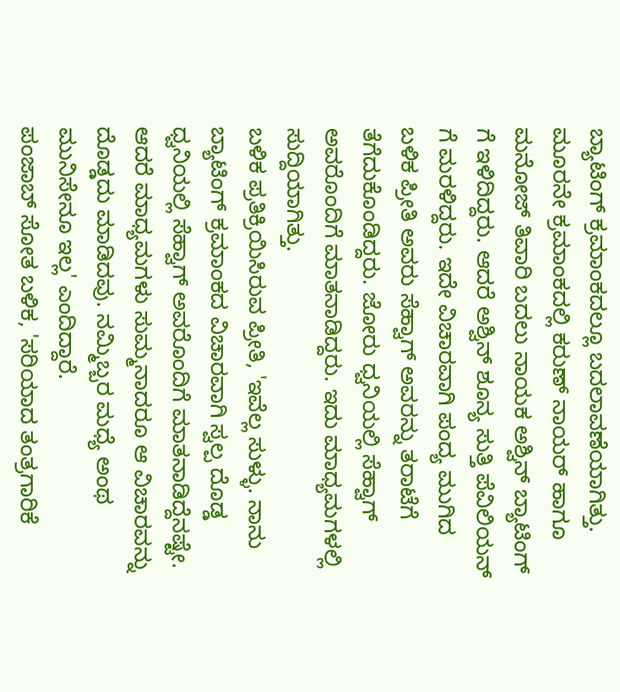ಬ್ಯಾಟಿಂಗ್ ಕ್ರಮಾಂಕದಲ್ಲೂ ಬದಲಾವಣೆಯಾಗಿತ್ತು. ಮೂರನೇ ಕ್ರಮಾಂಕದಲ್ಲಿ ಕರುಣ್ ನಾಯರ್ ಹಾಗೂ ಮನೋಜ್ ತಿವಾರಿ ಬದಲು ನಾಯಕ ಅಶ್ವಿನ್ ಬ್ಯಾಟಿಂಗ್ ಗೆ ಇಳಿದಿದ್ದರು. ಆದರೆ ಅಶ್ವಿನ್ ಶೂನ್ಯ ಸುತ್ತಿ ಪೆವಿಲಿಯನ್ ಗೆ ಮರಳಿದ್ದರು. ಇದೇ ವಿಚಾರವಾಗಿ ಪಂದ್ಯ ಮುಗಿದ ಬಳಿಕ ಪ್ರೀತಿ ಅವರು ಸೆಹ್ವಾಗ್ ಅವರನ್ನು ತರಾಟೆಗೆ ತೆಗೆದುಕೊಂಡಿದ್ದರು. ಜೋರು ಧ್ವನಿಯಲ್ಲಿ ಸೆಹ್ವಾಗ್ ಅವರೊಂದಿಗೆ ಮಾತನಾಡಿದ್ದರು. ಇದು ಮಾಧ್ಯಮಗಳಲ್ಲಿ ಸುದ್ದಿಯಾಗಿತ್ತು.
ಬಳಿಕ ಪ್ರತಿಕ್ರಿಯಿಸಿರುವ ಪ್ರೀತಿ, 'ಇವೆಲ್ಲ ಸುಳ್ಳು. ನಾನು ಬ್ಯಾಟಿಂಗ್ ಕ್ರಮಾಂಕದ ವಿಚಾರವಾಗಿ ಸ್ವಲ್ಪ ದೊಡ್ಡ ಧ್ವನಿಯಲ್ಲಿ ಸೆಹ್ವಾಗ್ ಅವರೊಂದಿಗೆ ಮಾತನಾಡಿದ್ದೆನಷ್ಟೇ. ಆದರೆ ಮಾಧ್ಯಮಗಳು ಸುಮ್ಮನಾದರೂ ಆ ವಿಚಾರವನ್ನು ದೊಡ್ಡದು ಮಾಡಿದವು. ನಮ್ಮಿಬ್ಬರ ಮಧ್ಯೆ ಅಂಥ ಮುನಿಸೇನೂ ಇಲ್ಲ' ಎಂದಿದ್ದಾರೆ.
ಪಂಜಾಬ್ ಸೋತ ಬಳಿಕ, 'ಸರಿಯಾದ ತಂತ್ರಗಾರಿಕೆ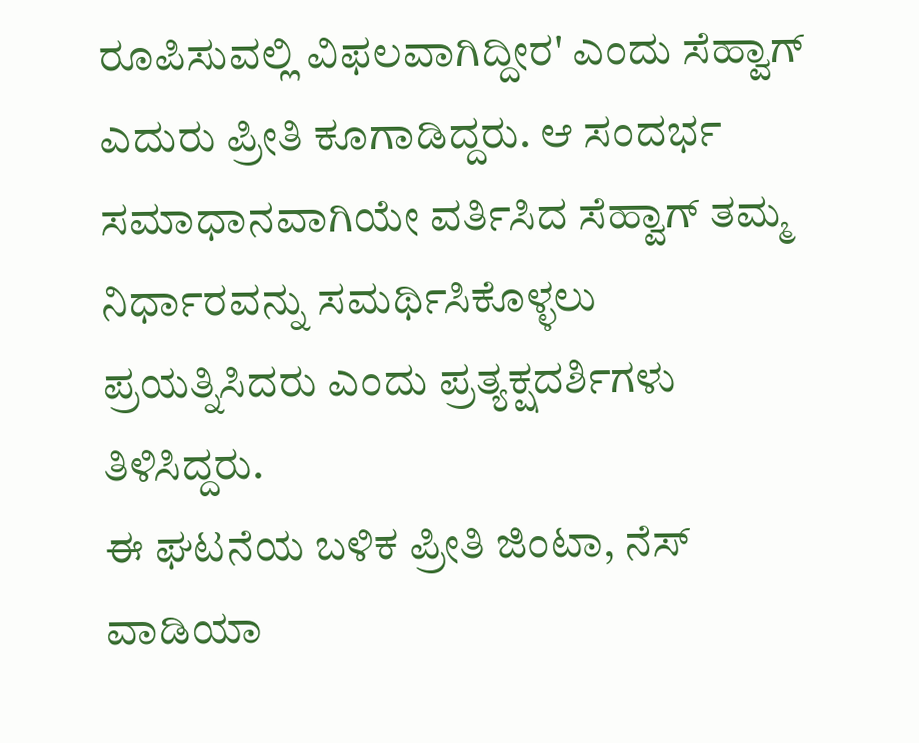ರೂಪಿಸುವಲ್ಲಿ ವಿಫಲವಾಗಿದ್ದೀರ' ಎಂದು ಸೆಹ್ವಾಗ್ ಎದುರು ಪ್ರೀತಿ ಕೂಗಾಡಿದ್ದರು. ಆ ಸಂದರ್ಭ ಸಮಾಧಾನವಾಗಿಯೇ ವರ್ತಿಸಿದ ಸೆಹ್ವಾಗ್ ತಮ್ಮ ನಿರ್ಧಾರವನ್ನು ಸಮರ್ಥಿಸಿಕೊಳ್ಳಲು ಪ್ರಯತ್ನಿಸಿದರು ಎಂದು ಪ್ರತ್ಯಕ್ಷದರ್ಶಿಗಳು ತಿಳಿಸಿದ್ದರು.
ಈ ಘಟನೆಯ ಬಳಿಕ ಪ್ರೀತಿ ಜಿಂಟಾ, ನೆಸ್ ವಾಡಿಯಾ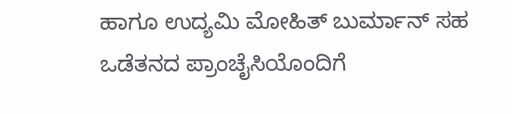ಹಾಗೂ ಉದ್ಯಮಿ ಮೋಹಿತ್ ಬುರ್ಮಾನ್ ಸಹ ಒಡೆತನದ ಪ್ರಾಂಚೈಸಿಯೊಂದಿಗೆ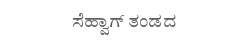ಸೆಹ್ವಾಗ್ ತಂಡದ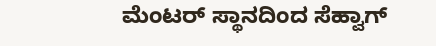ಮೆಂಟರ್ ಸ್ಥಾನದಿಂದ ಸೆಹ್ವಾಗ್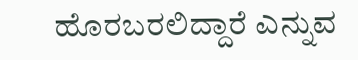ಹೊರಬರಲಿದ್ದಾರೆ ಎನ್ನುವ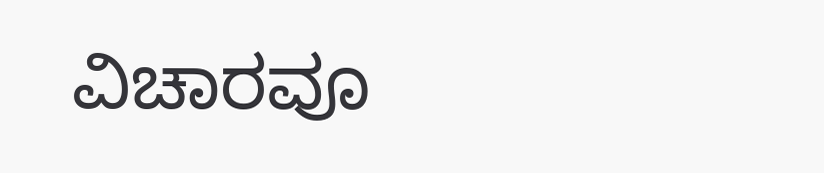ವಿಚಾರವೂ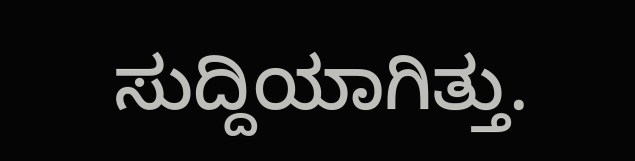ಸುದ್ದಿಯಾಗಿತ್ತು.